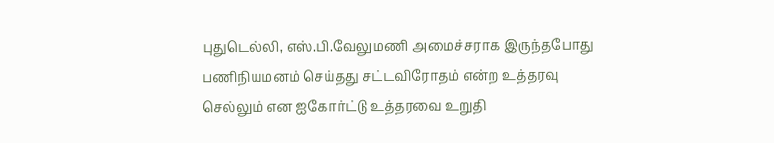புதுடெல்லி, எஸ்.பி.வேலுமணி அமைச்சராக இருந்தபோது பணிநியமனம் செய்தது சட்டவிரோதம் என்ற உத்தரவு செல்லும் என ஐகோர்ட்டு உத்தரவை உறுதி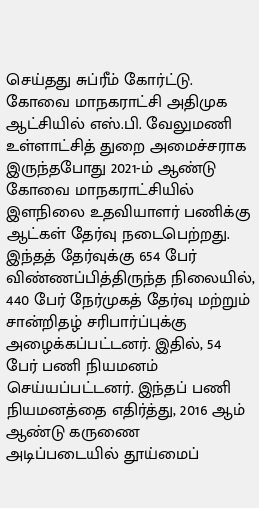செய்தது சுப்ரீம் கோர்ட்டு. கோவை மாநகராட்சி அதிமுக ஆட்சியில் எஸ்.பி. வேலுமணி உள்ளாட்சித் துறை அமைச்சராக இருந்தபோது 2021-ம் ஆண்டு கோவை மாநகராட்சியில் இளநிலை உதவியாளர் பணிக்கு ஆட்கள் தேர்வு நடைபெற்றது. இந்தத் தேர்வுக்கு 654 பேர் விண்ணப்பித்திருந்த நிலையில், 440 பேர் நேர்முகத் தேர்வு மற்றும் சான்றிதழ் சரிபார்ப்புக்கு அழைக்கப்பட்டனர். இதில், 54 பேர் பணி நியமனம் செய்யப்பட்டனர். இந்தப் பணி நியமனத்தை எதிர்த்து, 2016 ஆம் ஆண்டு கருணை அடிப்படையில் தூய்மைப்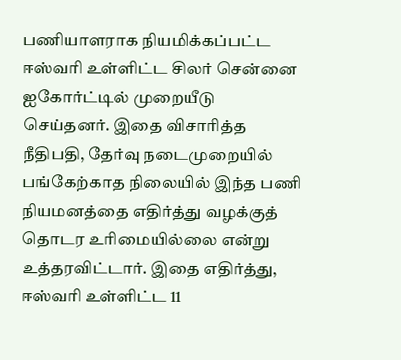பணியாளராக நியமிக்கப்பட்ட ஈஸ்வரி உள்ளிட்ட சிலர் சென்னை ஐகோர்ட்டில் முறையீடு செய்தனர். இதை விசாரித்த நீதிபதி, தேர்வு நடைமுறையில் பங்கேற்காத நிலையில் இந்த பணி நியமனத்தை எதிர்த்து வழக்குத் தொடர உரிமையில்லை என்று உத்தரவிட்டார். இதை எதிர்த்து, ஈஸ்வரி உள்ளிட்ட 11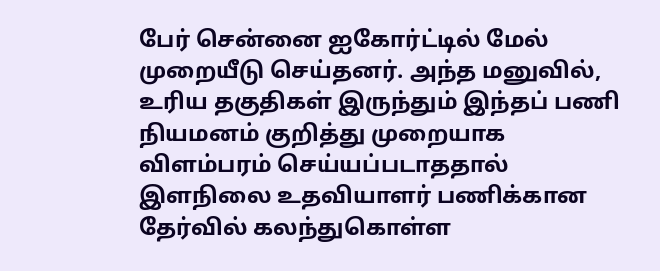பேர் சென்னை ஐகோர்ட்டில் மேல் முறையீடு செய்தனர். அந்த மனுவில், உரிய தகுதிகள் இருந்தும் இந்தப் பணி நியமனம் குறித்து முறையாக விளம்பரம் செய்யப்படாததால் இளநிலை உதவியாளர் பணிக்கான தேர்வில் கலந்துகொள்ள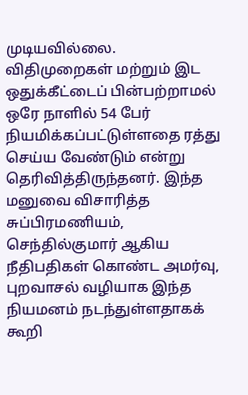முடியவில்லை. விதிமுறைகள் மற்றும் இட ஒதுக்கீட்டைப் பின்பற்றாமல் ஒரே நாளில் 54 பேர் நியமிக்கப்பட்டுள்ளதை ரத்து செய்ய வேண்டும் என்று தெரிவித்திருந்தனர். இந்த மனுவை விசாரித்த சுப்பிரமணியம், செந்தில்குமார் ஆகிய நீதிபதிகள் கொண்ட அமர்வு, புறவாசல் வழியாக இந்த நியமனம் நடந்துள்ளதாகக் கூறி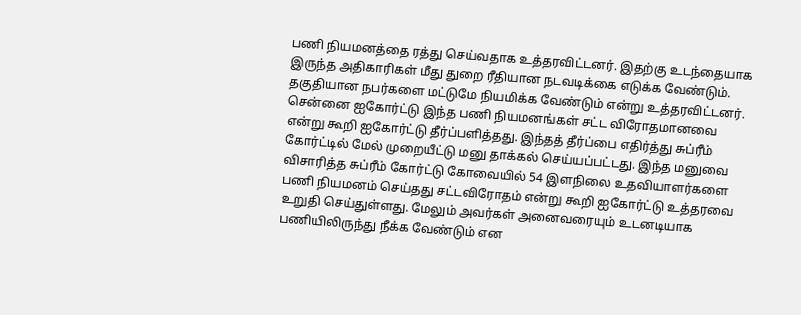பணி நியமனத்தை ரத்து செய்வதாக உத்தரவிட்டனர். இதற்கு உடந்தையாக இருந்த அதிகாரிகள் மீது துறை ரீதியான நடவடிக்கை எடுக்க வேண்டும். தகுதியான நபர்களை மட்டுமே நியமிக்க வேண்டும் என்று உத்தரவிட்டனர். சென்னை ஐகோர்ட்டு இந்த பணி நியமனங்கள் சட்ட விரோதமானவை என்று கூறி ஐகோர்ட்டு தீர்ப்பளித்தது. இந்தத் தீர்ப்பை எதிர்த்து சுப்ரீம் கோர்ட்டில் மேல் முறையீட்டு மனு தாக்கல் செய்யப்பட்டது. இந்த மனுவை விசாரித்த சுப்ரீம் கோர்ட்டு கோவையில் 54 இளநிலை உதவியாளர்களை பணி நியமனம் செய்தது சட்டவிரோதம் என்று கூறி ஐகோர்ட்டு உத்தரவை உறுதி செய்துள்ளது. மேலும் அவர்கள் அனைவரையும் உடனடியாக பணியிலிருந்து நீக்க வேண்டும் என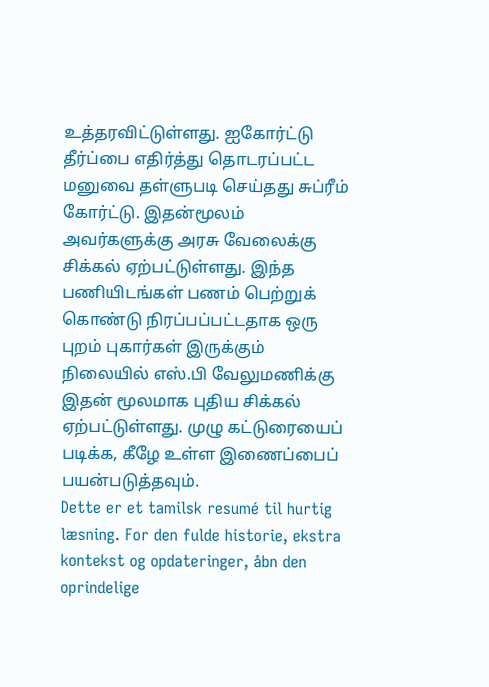உத்தரவிட்டுள்ளது. ஐகோர்ட்டு தீர்ப்பை எதிர்த்து தொடரப்பட்ட மனுவை தள்ளுபடி செய்தது சுப்ரீம் கோர்ட்டு. இதன்மூலம் அவர்களுக்கு அரசு வேலைக்கு சிக்கல் ஏற்பட்டுள்ளது. இந்த பணியிடங்கள் பணம் பெற்றுக் கொண்டு நிரப்பப்பட்டதாக ஒரு புறம் புகார்கள் இருக்கும் நிலையில் எஸ்.பி வேலுமணிக்கு இதன் மூலமாக புதிய சிக்கல் ஏற்பட்டுள்ளது. முழு கட்டுரையைப் படிக்க, கீழே உள்ள இணைப்பைப் பயன்படுத்தவும்.
Dette er et tamilsk resumé til hurtig læsning. For den fulde historie, ekstra kontekst og opdateringer, åbn den oprindelige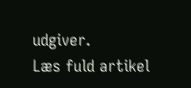udgiver.
Læs fuld artikel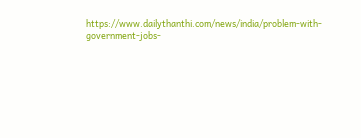https://www.dailythanthi.com/news/india/problem-with-government-jobs-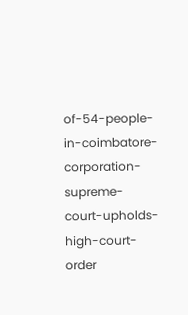of-54-people-in-coimbatore-corporation-supreme-court-upholds-high-court-order